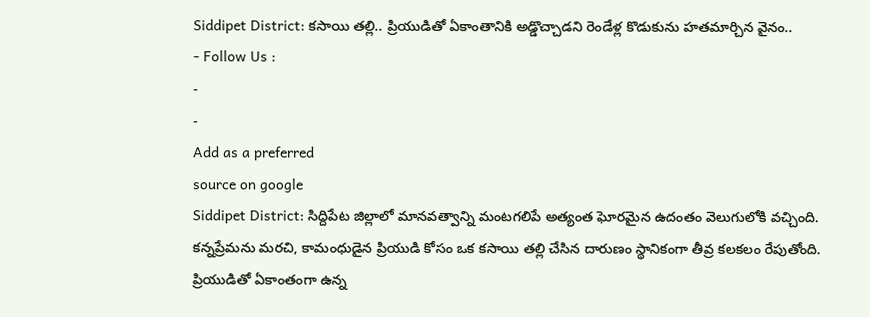Siddipet District: కసాయి తల్లి.. ప్రియుడితో ఏకాంతానికి అడ్డొచ్చాడని రెండేళ్ల కొడుకును హతమార్చిన వైనం..
- Follow Us :
-
-
Add as a preferred
source on google
Siddipet District: సిద్దిపేట జిల్లాలో మానవత్వాన్ని మంటగలిపే అత్యంత ఘోరమైన ఉదంతం వెలుగులోకి వచ్చింది. కన్నప్రేమను మరచి, కామంధుడైన ప్రియుడి కోసం ఒక కసాయి తల్లి చేసిన దారుణం స్థానికంగా తీవ్ర కలకలం రేపుతోంది. ప్రియుడితో ఏకాంతంగా ఉన్న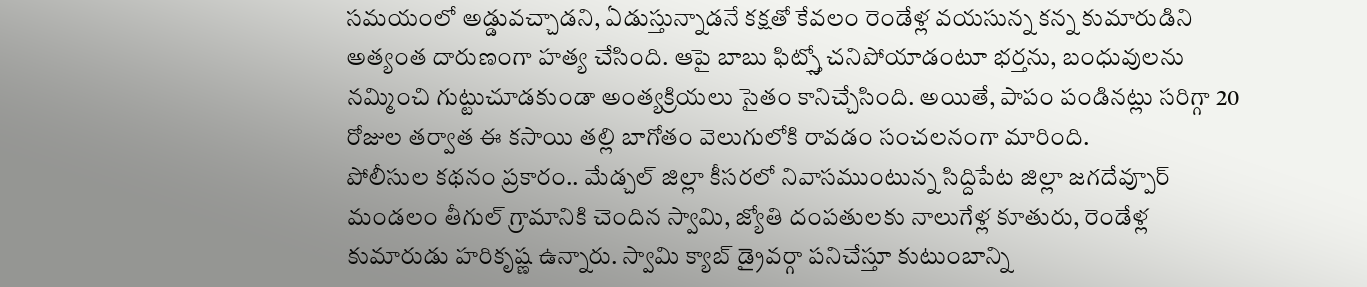సమయంలో అడ్డువచ్చాడని, ఏడుస్తున్నాడనే కక్షతో కేవలం రెండేళ్ల వయసున్న కన్న కుమారుడిని అత్యంత దారుణంగా హత్య చేసింది. ఆపై బాబు ఫిట్స్తో చనిపోయాడంటూ భర్తను, బంధువులను నమ్మించి గుట్టుచూడకుండా అంత్యక్రియలు సైతం కానిచ్చేసింది. అయితే, పాపం పండినట్లు సరిగ్గా 20 రోజుల తర్వాత ఈ కసాయి తల్లి బాగోతం వెలుగులోకి రావడం సంచలనంగా మారింది.
పోలీసుల కథనం ప్రకారం.. మేడ్చల్ జిల్లా కీసరలో నివాసముంటున్న సిద్దిపేట జిల్లా జగదేవ్పూర్ మండలం తీగుల్ గ్రామానికి చెందిన స్వామి, జ్యోతి దంపతులకు నాలుగేళ్ల కూతురు, రెండేళ్ల కుమారుడు హరికృష్ణ ఉన్నారు. స్వామి క్యాబ్ డ్రైవర్గా పనిచేస్తూ కుటుంబాన్ని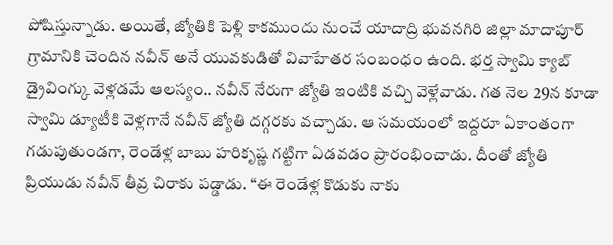పోషిస్తున్నాడు. అయితే, జ్యోతికి పెళ్లి కాకముందు నుంచే యాదాద్రి భువనగిరి జిల్లా మాదాపూర్ గ్రామానికి చెందిన నవీన్ అనే యువకుడితో వివాహేతర సంబంధం ఉంది. భర్త స్వామి క్యాబ్ డ్రైవింగ్కు వెళ్లడమే ఆలస్యం.. నవీన్ నేరుగా జ్యోతి ఇంటికి వచ్చి వెళ్లేవాడు. గత నెల 29న కూడా స్వామి డ్యూటీకి వెళ్లగానే నవీన్ జ్యోతి దగ్గరకు వచ్చాడు. ఆ సమయంలో ఇద్దరూ ఏకాంతంగా గడుపుతుండగా, రెండేళ్ల బాబు హరికృష్ణ గట్టిగా ఏడవడం ప్రారంభించాడు. దీంతో జ్యోతి ప్రియుడు నవీన్ తీవ్ర చిరాకు పడ్డాడు. “ఈ రెండేళ్ల కొడుకు నాకు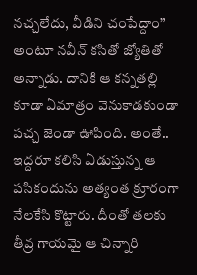నచ్చలేదు, వీడిని చంపేద్దాం” అంటూ నవీన్ కసితో జ్యోతితో అన్నాడు. దానికి ఆ కన్నతల్లి కూడా ఏమాత్రం వెనుకాడకుండా పచ్చ జెండా ఊపింది. అంతే.. ఇద్దరూ కలిసి ఏడుస్తున్న ఆ పసికందును అత్యంత క్రూరంగా నేలకేసి కొట్టారు. దీంతో తలకు తీవ్ర గాయమై ఆ చిన్నారి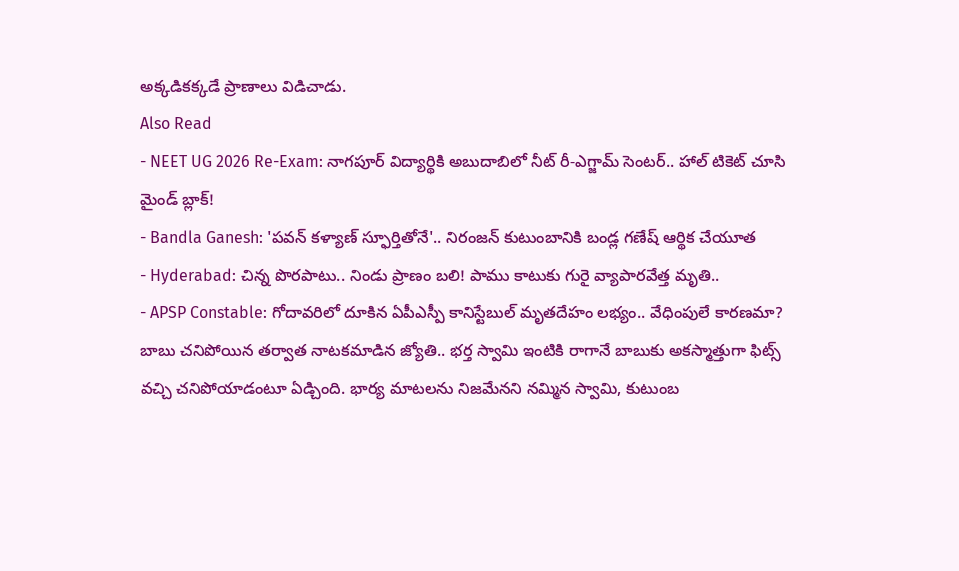అక్కడికక్కడే ప్రాణాలు విడిచాడు.
Also Read
- NEET UG 2026 Re-Exam: నాగపూర్ విద్యార్థికి అబుదాబిలో నీట్ రీ-ఎగ్జామ్ సెంటర్.. హాల్ టికెట్ చూసి మైండ్ బ్లాక్!
- Bandla Ganesh: 'పవన్ కళ్యాణ్ స్ఫూర్తితోనే'.. నిరంజన్ కుటుంబానికి బండ్ల గణేష్ ఆర్థిక చేయూత
- Hyderabad: చిన్న పొరపాటు.. నిండు ప్రాణం బలి! పాము కాటుకు గురై వ్యాపారవేత్త మృతి..
- APSP Constable: గోదావరిలో దూకిన ఏపీఎస్పీ కానిస్టేబుల్ మృతదేహం లభ్యం.. వేధింపులే కారణమా?
బాబు చనిపోయిన తర్వాత నాటకమాడిన జ్యోతి.. భర్త స్వామి ఇంటికి రాగానే బాబుకు అకస్మాత్తుగా ఫిట్స్ వచ్చి చనిపోయాడంటూ ఏడ్చింది. భార్య మాటలను నిజమేనని నమ్మిన స్వామి, కుటుంబ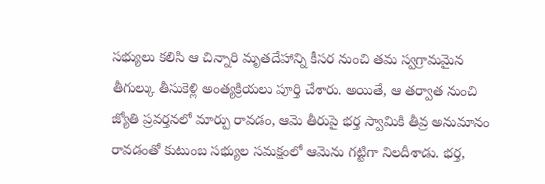సభ్యులు కలిసి ఆ చిన్నారి మృతదేహాన్ని కీసర నుంచి తమ స్వగ్రామమైన తీగుల్కు తీసుకెళ్లి అంత్యక్రియలు పూర్తి చేశారు. అయితే, ఆ తర్వాత నుంచి జ్యోతి ప్రవర్తనలో మార్పు రావడం, ఆమె తీరుపై భర్త స్వామికి తీవ్ర అనుమానం రావడంతో కుటుంబ సభ్యుల సమక్షంలో ఆమెను గట్టిగా నిలదీశాడు. భర్త,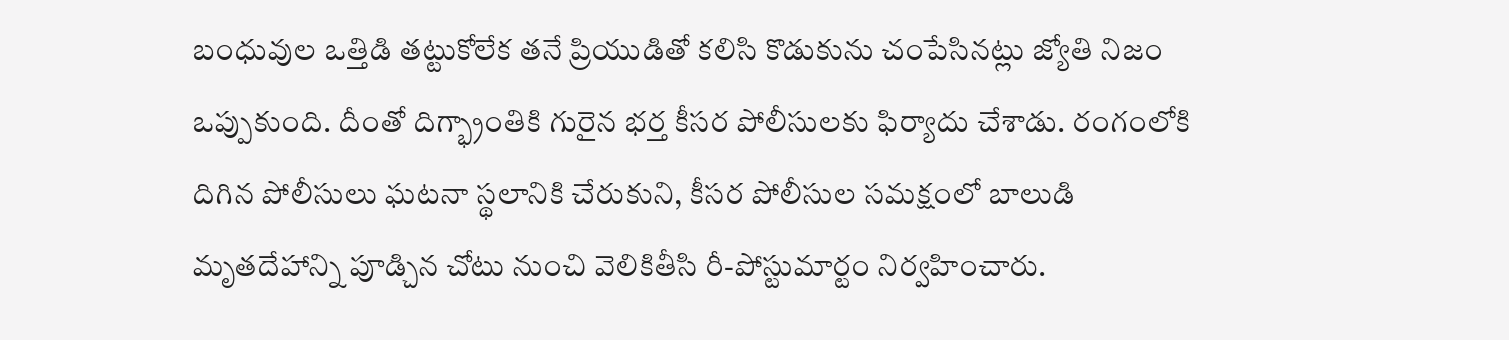బంధువుల ఒత్తిడి తట్టుకోలేక తనే ప్రియుడితో కలిసి కొడుకును చంపేసినట్లు జ్యోతి నిజం ఒప్పుకుంది. దీంతో దిగ్భ్రాంతికి గురైన భర్త కీసర పోలీసులకు ఫిర్యాదు చేశాడు. రంగంలోకి దిగిన పోలీసులు ఘటనా స్థలానికి చేరుకుని, కీసర పోలీసుల సమక్షంలో బాలుడి మృతదేహాన్ని పూడ్చిన చోటు నుంచి వెలికితీసి రీ-పోస్టుమార్టం నిర్వహించారు.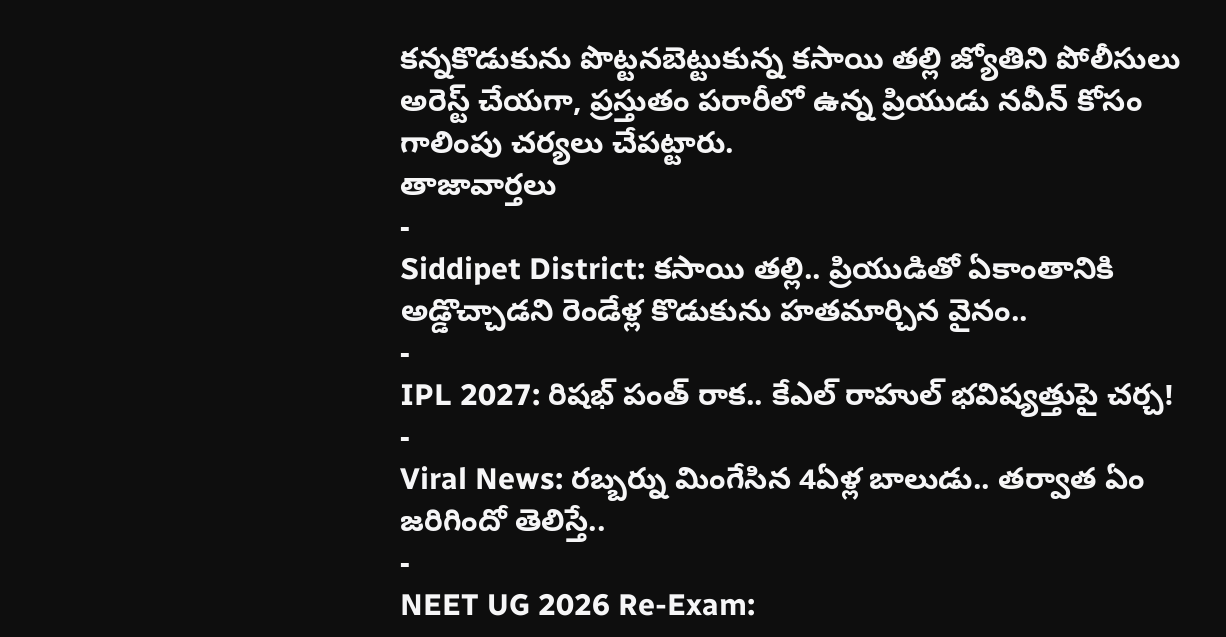కన్నకొడుకును పొట్టనబెట్టుకున్న కసాయి తల్లి జ్యోతిని పోలీసులు అరెస్ట్ చేయగా, ప్రస్తుతం పరారీలో ఉన్న ప్రియుడు నవీన్ కోసం గాలింపు చర్యలు చేపట్టారు.
తాజావార్తలు
-
Siddipet District: కసాయి తల్లి.. ప్రియుడితో ఏకాంతానికి అడ్డొచ్చాడని రెండేళ్ల కొడుకును హతమార్చిన వైనం..
-
IPL 2027: రిషభ్ పంత్ రాక.. కేఎల్ రాహుల్ భవిష్యత్తుపై చర్చ!
-
Viral News: రబ్బర్ను మింగేసిన 4ఏళ్ల బాలుడు.. తర్వాత ఏం జరిగిందో తెలిస్తే..
-
NEET UG 2026 Re-Exam: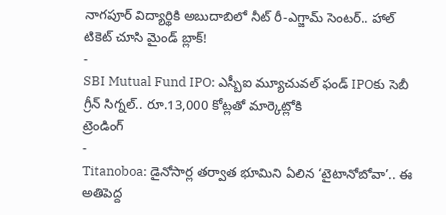నాగపూర్ విద్యార్థికి అబుదాబిలో నీట్ రీ-ఎగ్జామ్ సెంటర్.. హాల్ టికెట్ చూసి మైండ్ బ్లాక్!
-
SBI Mutual Fund IPO: ఎస్బీఐ మ్యూచువల్ ఫండ్ IPOకు సెబీ గ్రీన్ సిగ్నల్.. రూ.13,000 కోట్లతో మార్కెట్లోకి
ట్రెండింగ్
-
Titanoboa: డైనోసార్ల తర్వాత భూమిని ఏలిన ‘టైటానోబోవా’.. ఈ అతిపెద్ద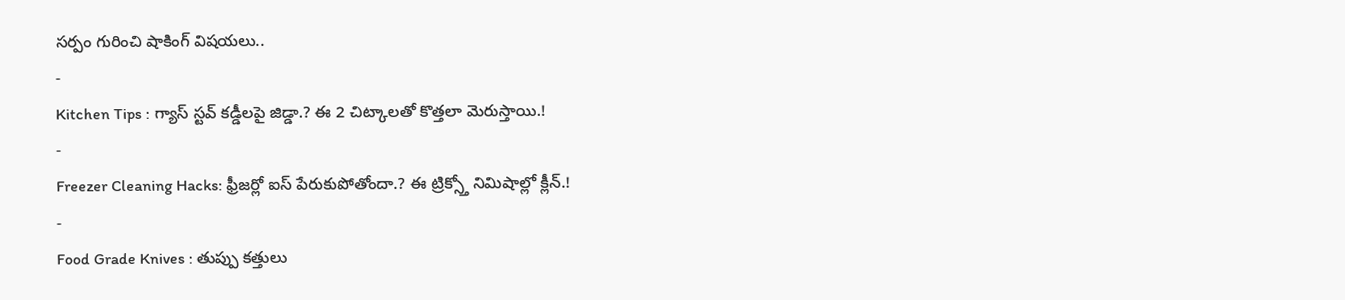సర్పం గురించి షాకింగ్ విషయలు..
-
Kitchen Tips : గ్యాస్ స్టవ్ కడ్డీలపై జిడ్డా.? ఈ 2 చిట్కాలతో కొత్తలా మెరుస్తాయి.!
-
Freezer Cleaning Hacks: ఫ్రీజర్లో ఐస్ పేరుకుపోతోందా.? ఈ ట్రిక్స్తో నిమిషాల్లో క్లీన్.!
-
Food Grade Knives : తుప్పు కత్తులు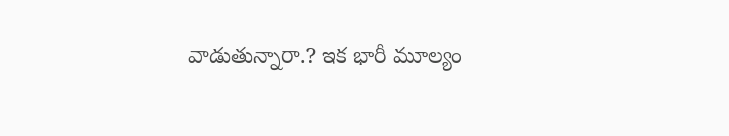వాడుతున్నారా.? ఇక భారీ మూల్యం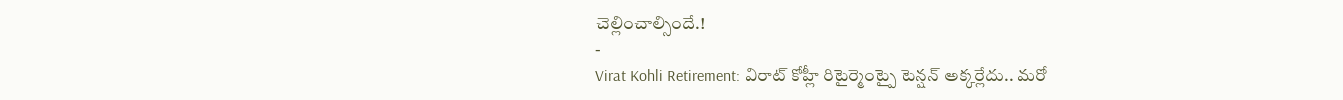చెల్లించాల్సిందే.!
-
Virat Kohli Retirement: విరాట్ కోహ్లీ రిటైర్మెంట్పై టెన్షన్ అక్కర్లేదు.. మరో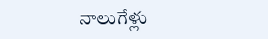నాలుగేళ్లు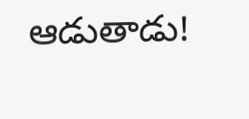ఆడుతాడు!